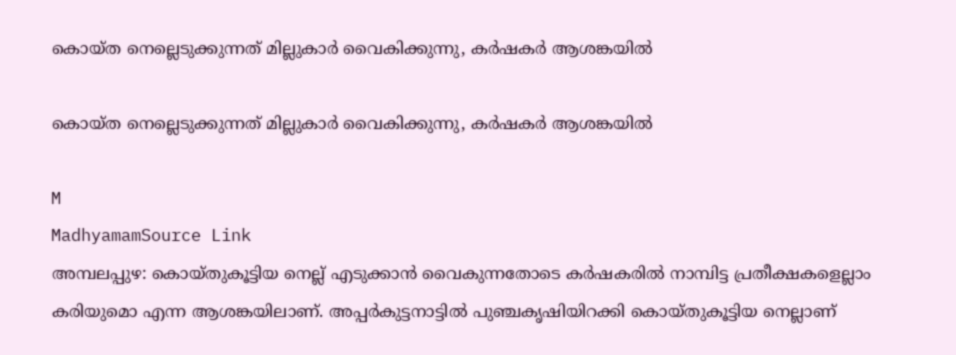കൊയ്ത നെല്ലെടുക്കുന്നത് മില്ലുകാര്‍ വൈകിക്കുന്നു, കർഷകർ ആശങ്കയിൽ

കൊയ്ത നെല്ലെടുക്കുന്നത് മില്ലുകാര്‍ വൈകിക്കുന്നു, കർഷകർ ആശങ്കയിൽ

M
MadhyamamSource Link
അമ്പലപ്പുഴ: കൊയ്തുകൂട്ടിയ നെല്ല് എടുക്കാൻ വൈകുന്നതോടെ കർഷകരിൽ നാമ്പിട്ട പ്രതീക്ഷകളെല്ലാം കരിയുമൊ എന്ന ആശങ്കയിലാണ്. അപ്പർകുട്ടനാട്ടിൽ പുഞ്ചകൃഷിയിറക്കി കൊയ്തുകൂട്ടിയ നെല്ലാണ്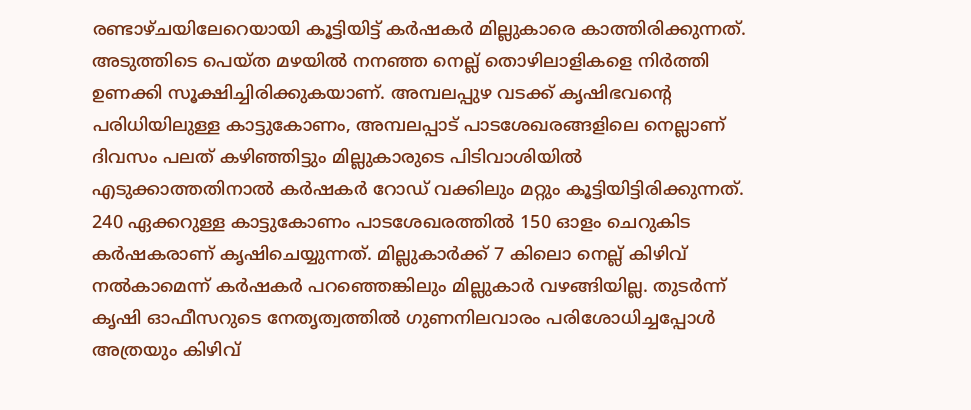രണ്ടാഴ്ചയിലേറെയായി കൂട്ടിയിട്ട് കർഷകർ മില്ലുകാരെ കാത്തിരിക്കുന്നത്. അടുത്തിടെ പെയ്ത മഴയിൽ നനഞ്ഞ നെല്ല് തൊഴിലാളികളെ നിർത്തി ഉണക്കി സൂക്ഷിച്ചിരിക്കുകയാണ്. അമ്പലപ്പുഴ വടക്ക് കൃഷിഭവന്റെ പരിധിയിലുള്ള കാട്ടുകോണം, അമ്പലപ്പാട് പാടശേഖരങ്ങളിലെ നെല്ലാണ് ദിവസം പലത് കഴിഞ്ഞിട്ടും മില്ലുകാരുടെ പിടിവാശിയിൽ എടുക്കാത്തതിനാൽ കർഷകർ റോഡ് വക്കിലും മറ്റും കൂട്ടിയിട്ടിരിക്കുന്നത്. 240 ഏക്കറുള്ള കാട്ടുകോണം പാടശേഖരത്തിൽ 150 ഓളം ചെറുകിട കർഷകരാണ് കൃഷിചെയ്യുന്നത്. മില്ലുകാർക്ക് 7 കിലൊ നെല്ല് കിഴിവ് നൽകാമെന്ന് കർഷകർ പറഞ്ഞെങ്കിലും മില്ലുകാർ വഴങ്ങിയില്ല. തുടർന്ന് കൃഷി ഓഫീസറുടെ നേതൃത്വത്തിൽ ഗുണനിലവാരം പരിശോധിച്ചപ്പോൾ അത്രയും കിഴിവ്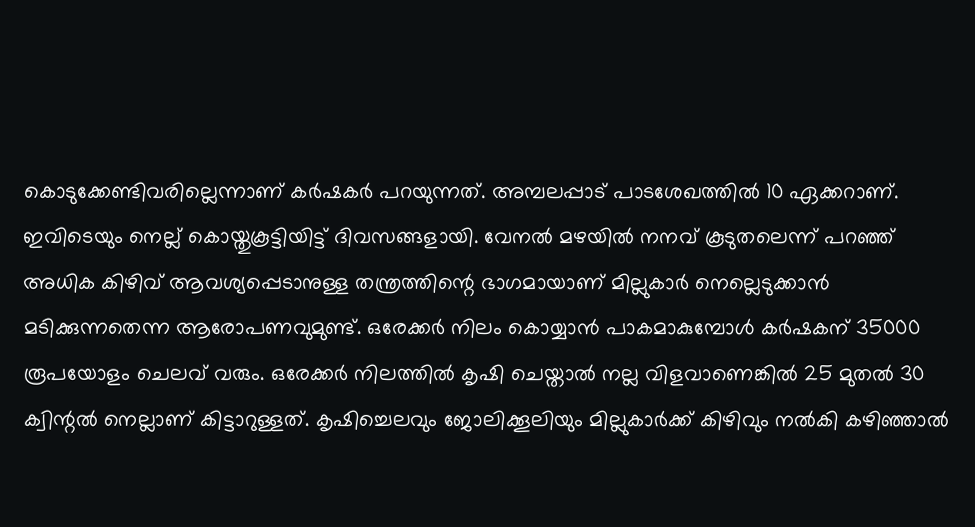കൊടുക്കേണ്ടിവരില്ലെന്നാണ് കർഷകർ പറയുന്നത്. അമ്പലപ്പാട് പാടശേഖത്തിൽ 10 ഏക്കറാണ്. ഇവിടെയും നെല്ല് കൊയ്തുകൂട്ടിയിട്ട് ദിവസങ്ങളായി. വേനൽ മഴയിൽ നനവ് കൂടുതലെന്ന് പറഞ്ഞ് അധിക കിഴിവ് ആവശ്യപ്പെടാനുള്ള തന്ത്രത്തിന്റെ ഭാഗമായാണ് മില്ലുകാർ നെല്ലെടുക്കാൻ മടിക്കുന്നതെന്ന ആരോപണവുമുണ്ട്. ഒരേക്കർ നിലം കൊയ്യാൻ പാകമാകുമ്പോൾ കർഷകന് 35000 രൂപയോളം ചെലവ് വരും. ഒരേക്കർ നിലത്തിൽ കൃഷി ചെയ്താൽ നല്ല വിളവാണെങ്കിൽ 25 മുതൽ 30 ക്വിന്റൽ നെല്ലാണ് കിട്ടാറുള്ളത്. കൃഷിച്ചെലവും ജോലിക്കൂലിയും മില്ലുകാർക്ക് കിഴിവും നൽകി കഴിഞ്ഞാൽ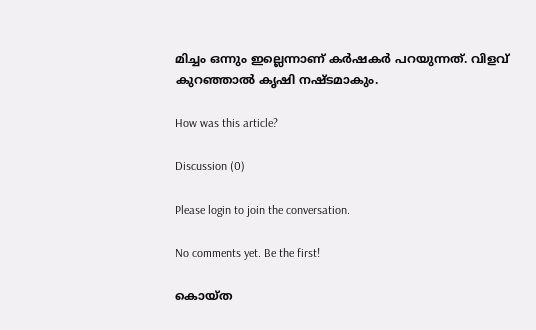മിച്ചം ഒന്നും ഇല്ലെന്നാണ് കർഷകർ പറയുന്നത്. വിളവ് കുറഞ്ഞാൽ കൃഷി നഷ്ടമാകും.

How was this article?

Discussion (0)

Please login to join the conversation.

No comments yet. Be the first!

കൊയ്ത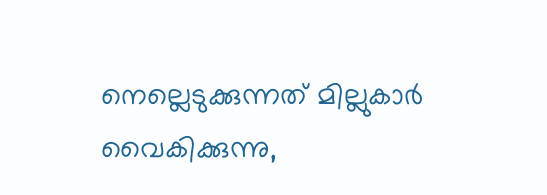നെല്ലെടുക്കുന്നത് മില്ലുകാര്‍ വൈകിക്കുന്നു,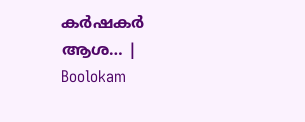കർഷകർ ആശ… | Boolokam